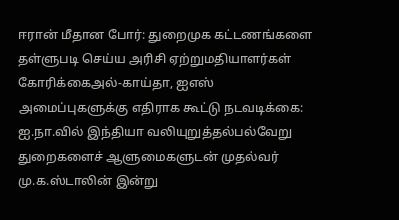ஈரான் மீதான போர்: துறைமுக கட்டணங்களை தள்ளுபடி செய்ய அரிசி ஏற்றுமதியாளர்கள் கோரிக்கைஅல்-காய்தா, ஐஎஸ் அமைப்புகளுக்கு எதிராக கூட்டு நடவடிக்கை: ஐ.நா.வில் இந்தியா வலியுறுத்தல்பல்வேறு துறைகளைச் ஆளுமைகளுடன் முதல்வர் மு.க.ஸ்டாலின் இன்று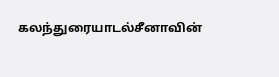கலந்துரையாடல்சீனாவின்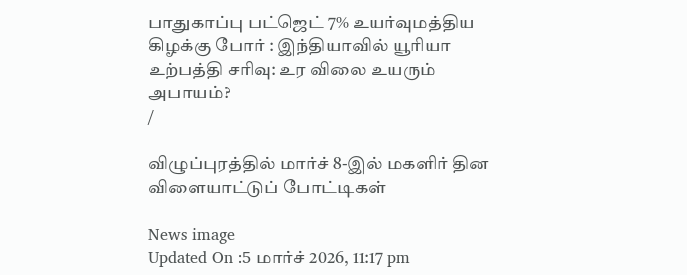பாதுகாப்பு பட்ஜெட் 7% உயர்வுமத்திய கிழக்கு போர் : இந்தியாவில் யூரியா உற்பத்தி சரிவு: உர விலை உயரும் அபாயம்?
/

விழுப்புரத்தில் மார்ச் 8-இல் மகளிர் தின விளையாட்டுப் போட்டிகள்

News image
Updated On :5 மார்ச் 2026, 11:17 pm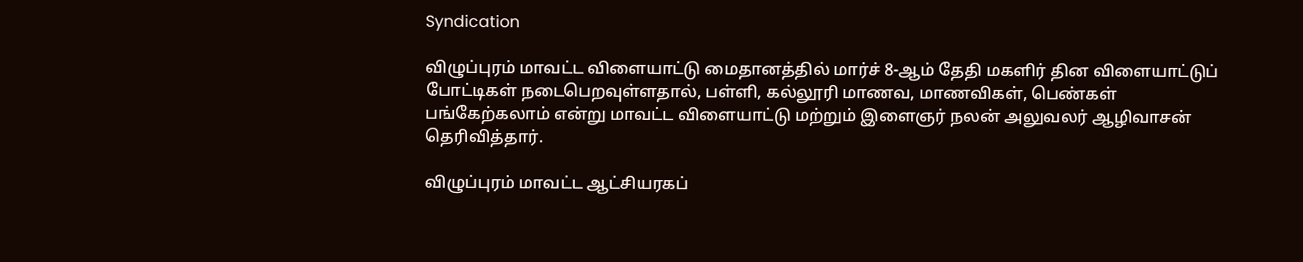Syndication

விழுப்புரம் மாவட்ட விளையாட்டு மைதானத்தில் மார்ச் 8-ஆம் தேதி மகளிர் தின விளையாட்டுப் போட்டிகள் நடைபெறவுள்ளதால், பள்ளி, கல்லூரி மாணவ, மாணவிகள், பெண்கள் பங்கேற்கலாம் என்று மாவட்ட விளையாட்டு மற்றும் இளைஞர் நலன் அலுவலர் ஆழிவாசன் தெரிவித்தார்.

விழுப்புரம் மாவட்ட ஆட்சியரகப்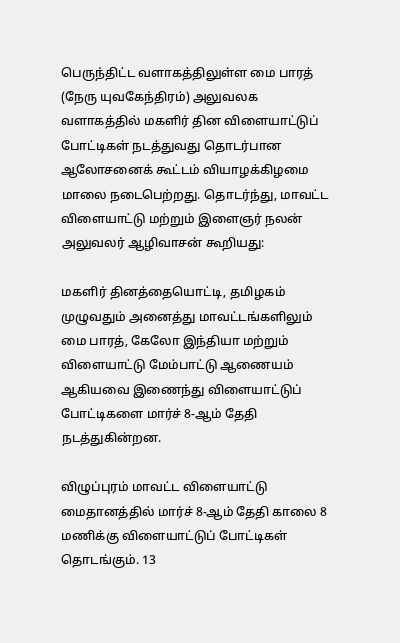பெருந்திட்ட வளாகத்திலுள்ள மை பாரத் (நேரு யுவகேந்திரம்) அலுவலக வளாகத்தில் மகளிர் தின விளையாட்டுப் போட்டிகள் நடத்துவது தொடர்பான ஆலோசனைக் கூட்டம் வியாழக்கிழமை மாலை நடைபெற்றது. தொடர்ந்து, மாவட்ட விளையாட்டு மற்றும் இளைஞர் நலன் அலுவலர் ஆழிவாசன் கூறியது:

மகளிர் தினத்தையொட்டி, தமிழகம் முழுவதும் அனைத்து மாவட்டங்களிலும் மை பாரத், கேலோ இந்தியா மற்றும் விளையாட்டு மேம்பாட்டு ஆணையம் ஆகியவை இணைந்து விளையாட்டுப் போட்டிகளை மார்ச் 8-ஆம் தேதி நடத்துகின்றன.

விழுப்புரம் மாவட்ட விளையாட்டு மைதானத்தில் மார்ச் 8-ஆம் தேதி காலை 8 மணிக்கு விளையாட்டுப் போட்டிகள் தொடங்கும். 13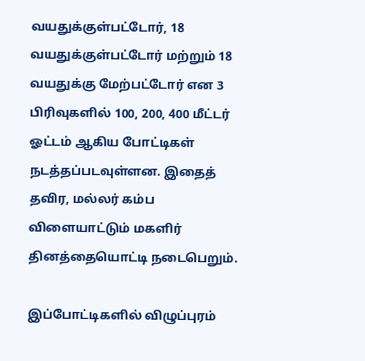வயதுக்குள்பட்டோர், 18 வயதுக்குள்பட்டோர் மற்றும் 18 வயதுக்கு மேற்பட்டோர் என 3 பிரிவுகளில் 100, 200, 400 மீட்டர் ஓட்டம் ஆகிய போட்டிகள் நடத்தப்படவுள்ளன. இதைத் தவிர, மல்லர் கம்ப விளையாட்டும் மகளிர் தினத்தையொட்டி நடைபெறும்.

இப்போட்டிகளில் விழுப்புரம்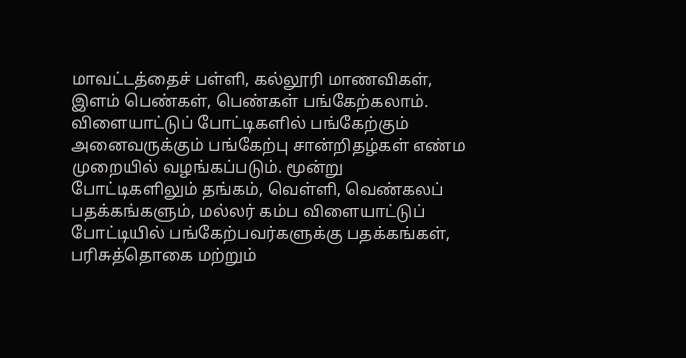மாவட்டத்தைச் பள்ளி, கல்லூரி மாணவிகள், இளம் பெண்கள், பெண்கள் பங்கேற்கலாம். விளையாட்டுப் போட்டிகளில் பங்கேற்கும் அனைவருக்கும் பங்கேற்பு சான்றிதழ்கள் எண்ம முறையில் வழங்கப்படும். மூன்று போட்டிகளிலும் தங்கம், வெள்ளி, வெண்கலப் பதக்கங்களும், மல்லர் கம்ப விளையாட்டுப் போட்டியில் பங்கேற்பவர்களுக்கு பதக்கங்கள், பரிசுத்தொகை மற்றும்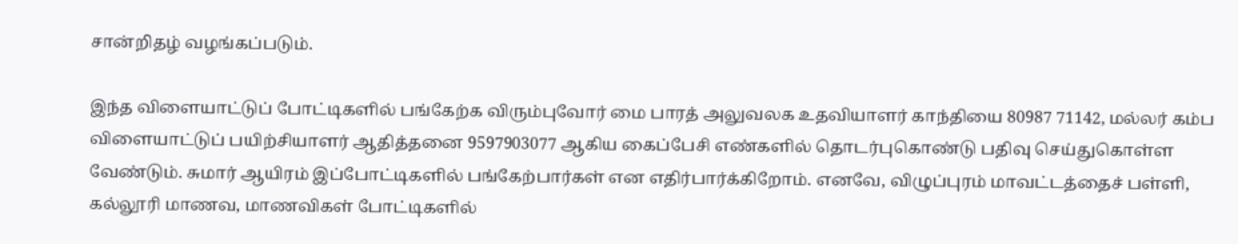சான்றிதழ் வழங்கப்படும்.

இந்த விளையாட்டுப் போட்டிகளில் பங்கேற்க விரும்புவோர் மை பாரத் அலுவலக உதவியாளர் காந்தியை 80987 71142, மல்லர் கம்ப விளையாட்டுப் பயிற்சியாளர் ஆதித்தனை 9597903077 ஆகிய கைப்பேசி எண்களில் தொடர்புகொண்டு பதிவு செய்துகொள்ள வேண்டும். சுமார் ஆயிரம் இப்போட்டிகளில் பங்கேற்பார்கள் என எதிர்பார்க்கிறோம். எனவே, விழுப்புரம் மாவட்டத்தைச் பள்ளி, கல்லூரி மாணவ, மாணவிகள் போட்டிகளில்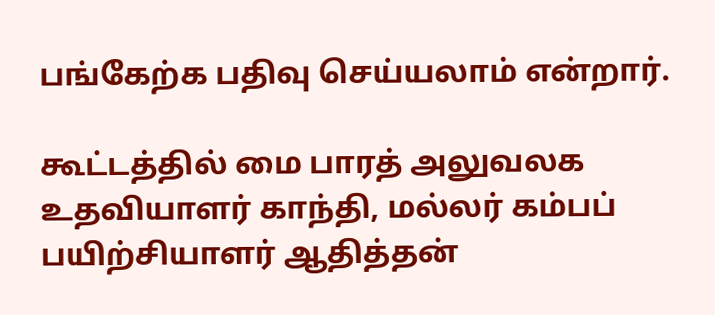பங்கேற்க பதிவு செய்யலாம் என்றார்.

கூட்டத்தில் மை பாரத் அலுவலக உதவியாளர் காந்தி, மல்லர் கம்பப் பயிற்சியாளர் ஆதித்தன்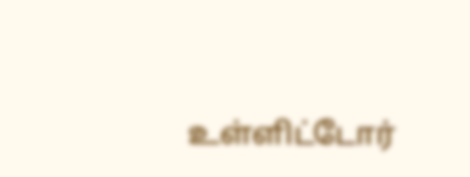உள்ளிட்டோர்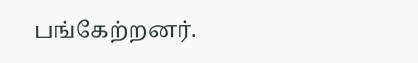பங்கேற்றனர்.